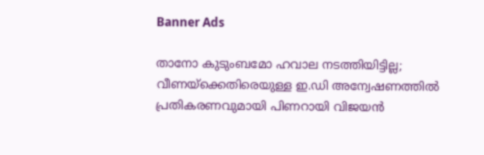Banner Ads

താനോ കുടുംബമോ ഹവാല നടത്തിയിട്ടില്ല; വീണയ്‌ക്കെതിരെയുള്ള ഇ.ഡി അന്വേഷണത്തിൽ പ്രതികരണവുമായി പിണറായി വിജയൻ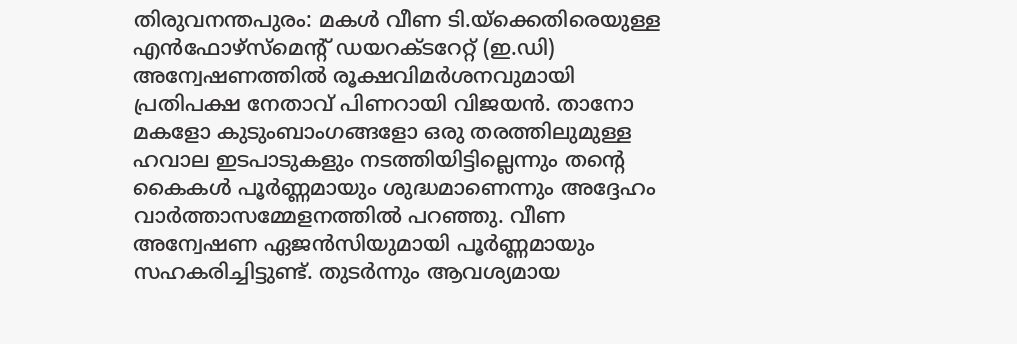തിരുവനന്തപുരം: മകൾ വീണ ടി.യ്‌ക്കെതിരെയുള്ള എൻഫോഴ്‌സ്‌മെന്റ് ഡയറക്ടറേറ്റ് (ഇ.ഡി) അന്വേഷണത്തിൽ രൂക്ഷവിമർശനവുമായി പ്രതിപക്ഷ നേതാവ് പിണറായി വിജയൻ. താനോ മകളോ കുടുംബാംഗങ്ങളോ ഒരു തരത്തിലുമുള്ള ഹവാല ഇടപാടുകളും നടത്തിയിട്ടില്ലെന്നും തന്റെ കൈകൾ പൂർണ്ണമായും ശുദ്ധമാണെന്നും അദ്ദേഹം വാർത്താസമ്മേളനത്തിൽ പറഞ്ഞു. വീണ അന്വേഷണ ഏജൻസിയുമായി പൂർണ്ണമായും സഹകരിച്ചിട്ടുണ്ട്. തുടർന്നും ആവശ്യമായ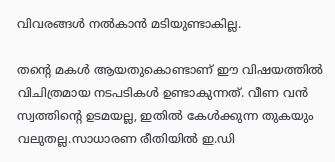വിവരങ്ങൾ നൽകാൻ മടിയുണ്ടാകില്ല.

തൻ്റെ മകൾ ആയതുകൊണ്ടാണ് ഈ വിഷയത്തിൽ വിചിത്രമായ നടപടികൾ ഉണ്ടാകുന്നത്. വീണ വൻ സ്വത്തിന്റെ ഉടമയല്ല, ഇതിൽ കേൾക്കുന്ന തുകയും വലുതല്ല.സാധാരണ രീതിയിൽ ഇ.ഡി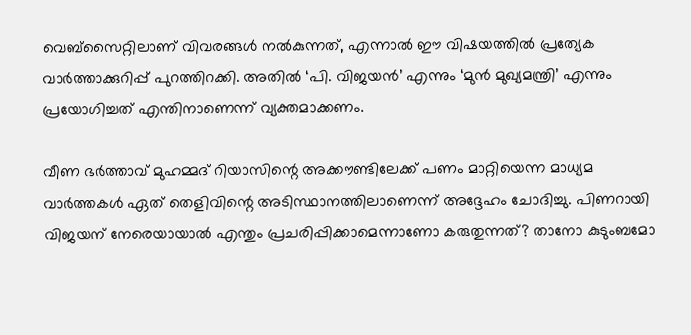വെബ്‌സൈറ്റിലാണ് വിവരങ്ങൾ നൽകുന്നത്, എന്നാൽ ഈ വിഷയത്തിൽ പ്രത്യേക വാർത്താക്കുറിപ്പ് പുറത്തിറക്കി. അതിൽ ‘പി. വിജയൻ’ എന്നും ‘മുൻ മുഖ്യമന്ത്രി’ എന്നും പ്രയോഗിച്ചത് എന്തിനാണെന്ന് വ്യക്തമാക്കണം.

വീണ ഭർത്താവ് മുഹമ്മദ് റിയാസിന്റെ അക്കൗണ്ടിലേക്ക് പണം മാറ്റിയെന്ന മാധ്യമ വാർത്തകൾ ഏത് തെളിവിന്റെ അടിസ്ഥാനത്തിലാണെന്ന് അദ്ദേഹം ചോദിച്ചു. പിണറായി വിജയന് നേരെയായാൽ എന്തും പ്രചരിപ്പിക്കാമെന്നാണോ കരുതുന്നത്? താനോ കുടുംബമോ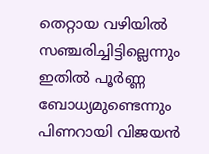തെറ്റായ വഴിയിൽ സഞ്ചരിച്ചിട്ടില്ലെന്നും ഇതിൽ പൂർണ്ണ ബോധ്യമുണ്ടെന്നും പിണറായി വിജയൻ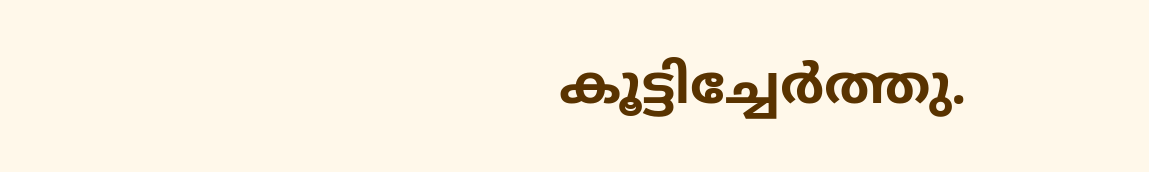കൂട്ടിച്ചേർത്തു.